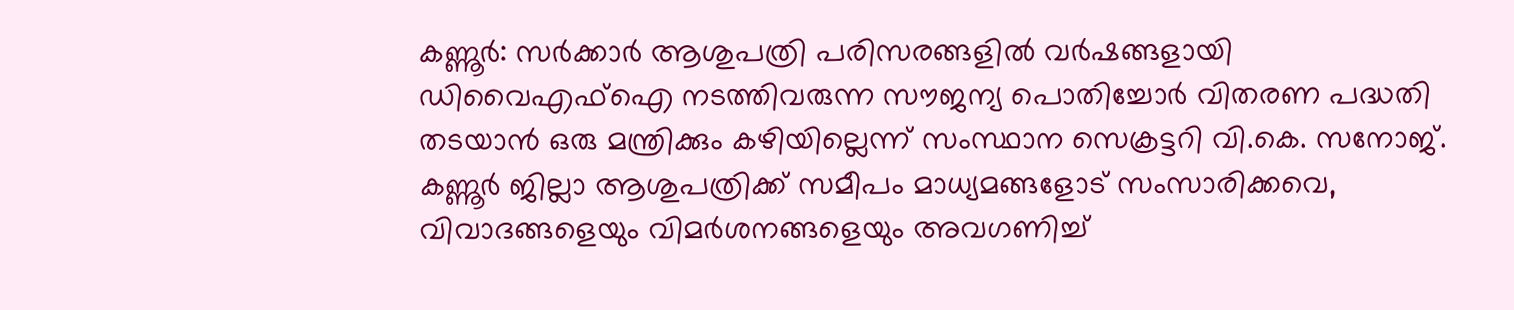കണ്ണൂർ: സർക്കാർ ആശുപത്രി പരിസരങ്ങളിൽ വർഷങ്ങളായി ഡിവൈഎഫ്ഐ നടത്തിവരുന്ന സൗജന്യ പൊതിച്ചോർ വിതരണ പദ്ധതി തടയാൻ ഒരു മന്ത്രിക്കും കഴിയില്ലെന്ന് സംസ്ഥാന സെക്രട്ടറി വി.കെ. സനോജ്. കണ്ണൂർ ജില്ലാ ആശുപത്രിക്ക് സമീപം മാധ്യമങ്ങളോട് സംസാരിക്കവെ, വിവാദങ്ങളെയും വിമർശനങ്ങളെയും അവഗണിച്ച്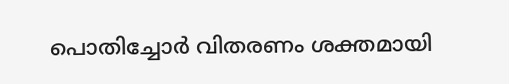പൊതിച്ചോർ വിതരണം ശക്തമായി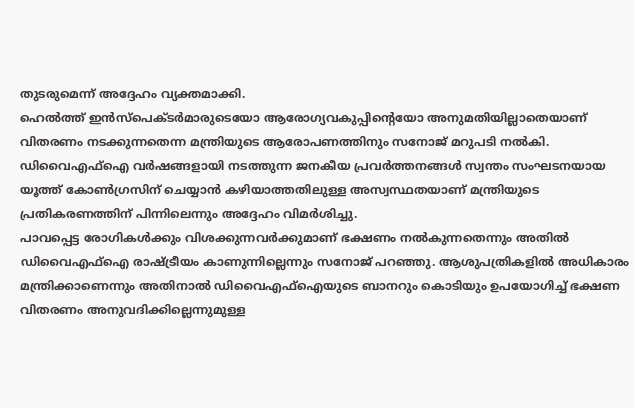തുടരുമെന്ന് അദ്ദേഹം വ്യക്തമാക്കി.
ഹെൽത്ത് ഇൻസ്പെക്ടർമാരുടെയോ ആരോഗ്യവകുപ്പിന്റെയോ അനുമതിയില്ലാതെയാണ് വിതരണം നടക്കുന്നതെന്ന മന്ത്രിയുടെ ആരോപണത്തിനും സനോജ് മറുപടി നൽകി. ഡിവൈഎഫ്ഐ വർഷങ്ങളായി നടത്തുന്ന ജനകീയ പ്രവർത്തനങ്ങൾ സ്വന്തം സംഘടനയായ യൂത്ത് കോൺഗ്രസിന് ചെയ്യാൻ കഴിയാത്തതിലുള്ള അസ്വസ്ഥതയാണ് മന്ത്രിയുടെ പ്രതികരണത്തിന് പിന്നിലെന്നും അദ്ദേഹം വിമർശിച്ചു.
പാവപ്പെട്ട രോഗികൾക്കും വിശക്കുന്നവർക്കുമാണ് ഭക്ഷണം നൽകുന്നതെന്നും അതിൽ ഡിവൈഎഫ്ഐ രാഷ്ട്രീയം കാണുന്നില്ലെന്നും സനോജ് പറഞ്ഞു. ആശുപത്രികളിൽ അധികാരം മന്ത്രിക്കാണെന്നും അതിനാൽ ഡിവൈഎഫ്ഐയുടെ ബാനറും കൊടിയും ഉപയോഗിച്ച് ഭക്ഷണ വിതരണം അനുവദിക്കില്ലെന്നുമുള്ള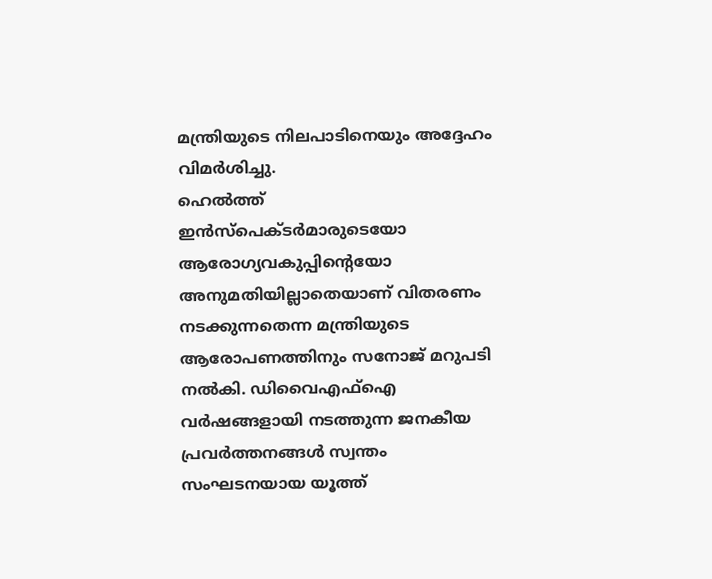മന്ത്രിയുടെ നിലപാടിനെയും അദ്ദേഹം വിമർശിച്ചു.
ഹെൽത്ത് ഇൻസ്പെക്ടർമാരുടെയോ ആരോഗ്യവകുപ്പിന്റെയോ അനുമതിയില്ലാതെയാണ് വിതരണം നടക്കുന്നതെന്ന മന്ത്രിയുടെ ആരോപണത്തിനും സനോജ് മറുപടി നൽകി. ഡിവൈഎഫ്ഐ വർഷങ്ങളായി നടത്തുന്ന ജനകീയ പ്രവർത്തനങ്ങൾ സ്വന്തം സംഘടനയായ യൂത്ത്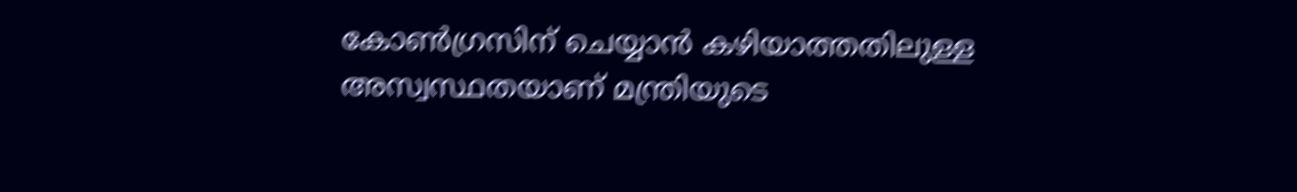കോൺഗ്രസിന് ചെയ്യാൻ കഴിയാത്തതിലുള്ള അസ്വസ്ഥതയാണ് മന്ത്രിയുടെ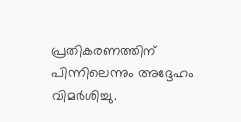പ്രതികരണത്തിന് പിന്നിലെന്നും അദ്ദേഹം വിമർശിച്ചു.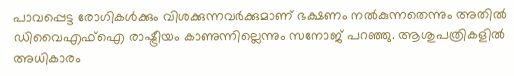പാവപ്പെട്ട രോഗികൾക്കും വിശക്കുന്നവർക്കുമാണ് ഭക്ഷണം നൽകുന്നതെന്നും അതിൽ ഡിവൈഎഫ്ഐ രാഷ്ട്രീയം കാണുന്നില്ലെന്നും സനോജ് പറഞ്ഞു. ആശുപത്രികളിൽ അധികാരം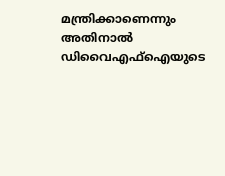മന്ത്രിക്കാണെന്നും അതിനാൽ ഡിവൈഎഫ്ഐയുടെ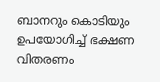ബാനറും കൊടിയും ഉപയോഗിച്ച് ഭക്ഷണ വിതരണം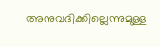അനുവദിക്കില്ലെന്നുമുള്ള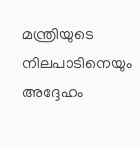മന്ത്രിയുടെ നിലപാടിനെയും അദ്ദേഹം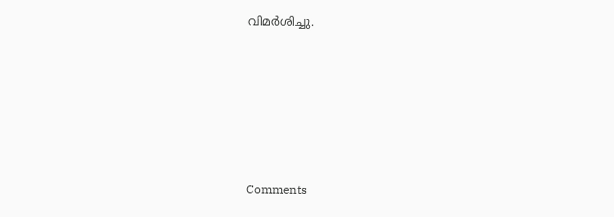വിമർശിച്ചു.







Comments